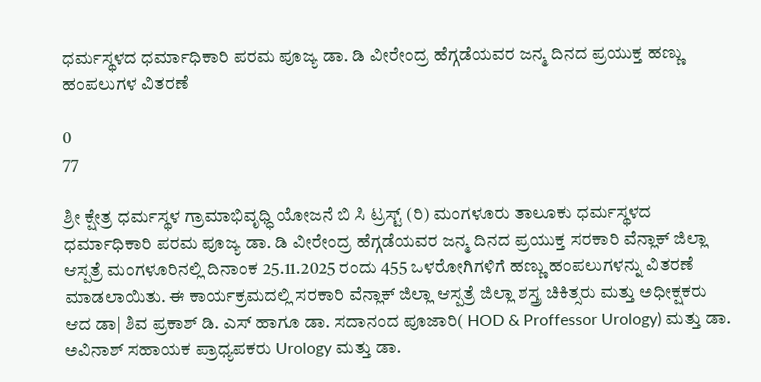ಧರ್ಮಸ್ಥಳದ ಧರ್ಮಾಧಿಕಾರಿ ಪರಮ ಪೂಜ್ಯ ಡಾ. ಡಿ ವೀರೇಂದ್ರ ಹೆಗ್ಗಡೆಯವರ ಜನ್ಮ ದಿನದ ಪ್ರಯುಕ್ತ ಹಣ್ಣು ಹಂಪಲುಗಳ ವಿತರಣೆ

0
77

ಶ್ರೀ ಕ್ಷೇತ್ರ ಧರ್ಮಸ್ಥಳ ಗ್ರಾಮಾಭಿವೃಧ್ಧಿ ಯೋಜನೆ ಬಿ ಸಿ ಟ್ರಸ್ಟ್‌ (ರಿ) ಮಂಗಳೂರು ತಾಲೂಕು ಧರ್ಮಸ್ಥಳದ ಧರ್ಮಾಧಿಕಾರಿ ಪರಮ ಪೂಜ್ಯ ಡಾ. ಡಿ ವೀರೇಂದ್ರ ಹೆಗ್ಗಡೆಯವರ ಜನ್ಮ ದಿನದ ಪ್ರಯುಕ್ತ ಸರಕಾರಿ ವೆನ್ಲಾಕ್ ಜಿಲ್ಲಾ ಆಸ್ಪತ್ರೆ ಮಂಗಳೂರಿನಲ್ಲಿ ದಿನಾಂಕ 25.11.2025 ರಂದು 455 ಒಳರೋಗಿಗಳಿಗೆ ಹಣ್ಣು ಹಂಪಲುಗಳನ್ನು ವಿತರಣೆ ಮಾಡಲಾಯಿತು. ಈ ಕಾರ್ಯಕ್ರಮದಲ್ಲಿ ಸರಕಾರಿ ವೆನ್ಲಾಕ್ ಜಿಲ್ಲಾ ಆಸ್ಪತ್ರೆ ಜಿಲ್ಲಾ ಶಸ್ತ್ರ ಚಿಕಿತ್ಸರು ಮತ್ತು ಅಧೀಕ್ಷಕರು ಆದ ಡಾ| ಶಿವ ಪ್ರಕಾಶ್‌ ಡಿ. ಎಸ್ ಹಾಗೂ ಡಾ. ಸದಾನಂದ ಪೂಜಾರಿ( HOD & Proffessor Urology) ಮತ್ತು ಡಾ. ಅವಿನಾಶ್‌ ಸಹಾಯಕ ಪ್ರಾಧ್ಯಪಕರು Urology ಮತ್ತು ಡಾ.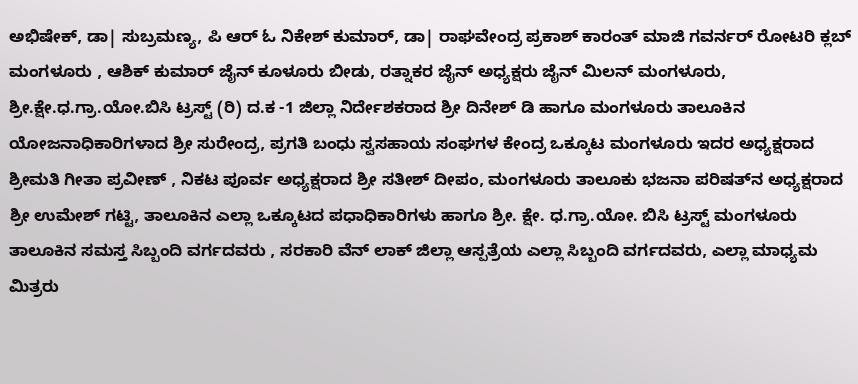ಅಭಿಷೇಕ್‌, ಡಾ| ಸುಬ್ರಮಣ್ಯ, ಪಿ ಆರ್‌ ಓ ನಿಕೇಶ್‌ ಕುಮಾರ್‌, ಡಾ| ರಾಘವೇಂದ್ರ ಪ್ರಕಾಶ್‌ ಕಾರಂತ್ ಮಾಜಿ ಗವರ್ನರ್‌ ರೋಟರಿ ಕ್ಲಬ್‌ ಮಂಗಳೂರು , ಆಶಿಕ್‌ ಕುಮಾರ್‌ ಜೈನ್‌ ಕೂಳೂರು ಬೀಡು, ರತ್ನಾಕರ ಜೈನ್‌ ಅಧ್ಯಕ್ಷರು ಜೈನ್‌ ಮಿಲನ್‌ ಮಂಗಳೂರು, ಶ್ರೀ.ಕ್ಷೇ.ಧ.ಗ್ರಾ.ಯೋ.ಬಿಸಿ ಟ್ರಸ್ಟ್‌ (ರಿ) ದ.ಕ -1 ಜಿಲ್ಲಾ ನಿರ್ದೇಶಕರಾದ ಶ್ರೀ ದಿನೇಶ್‌ ಡಿ ಹಾಗೂ ಮಂಗಳೂರು ತಾಲೂಕಿನ ಯೋಜನಾಧಿಕಾರಿಗಳಾದ ಶ್ರೀ ಸುರೇಂದ್ರ, ಪ್ರಗತಿ ಬಂಧು ಸ್ವಸಹಾಯ ಸಂಘಗಳ ಕೇಂದ್ರ ಒಕ್ಕೂಟ ಮಂಗಳೂರು ಇದರ ಅಧ್ಯಕ್ಷರಾದ ಶ್ರೀಮತಿ ಗೀತಾ ಪ್ರವೀಣ್‌ , ನಿಕಟ ಪೂರ್ವ ಅಧ್ಯಕ್ಷರಾದ ಶ್ರೀ ಸತೀಶ್‌ ದೀಪಂ, ಮಂಗಳೂರು ತಾಲೂಕು ಭಜನಾ ಪರಿಷತ್‌ನ ಅಧ್ಯಕ್ಷರಾದ ಶ್ರೀ ಉಮೇಶ್‌ ಗಟ್ಟಿ, ತಾಲೂಕಿನ ಎಲ್ಲಾ ಒಕ್ಕೂಟದ ಪಧಾಧಿಕಾರಿಗಳು ಹಾಗೂ ಶ್ರೀ. ಕ್ಷೇ. ಧ.ಗ್ರಾ.ಯೋ. ಬಿಸಿ ಟ್ರಸ್ಟ್‌ ಮಂಗಳೂರು ತಾಲೂಕಿನ ಸಮಸ್ತ ಸಿಬ್ಬಂದಿ ವರ್ಗದವರು , ಸರಕಾರಿ ವೆನ್‌ ಲಾಕ್‌ ಜಿಲ್ಲಾ ಆಸ್ಪತ್ರೆಯ ಎಲ್ಲಾ ಸಿಬ್ಬಂದಿ ವರ್ಗದವರು, ಎಲ್ಲಾ ಮಾಧ್ಯಮ ಮಿತ್ರರು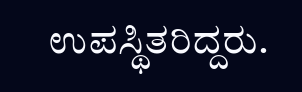ಉಪಸ್ಥಿತರಿದ್ದರು.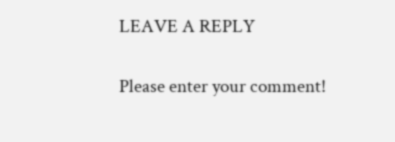LEAVE A REPLY

Please enter your comment!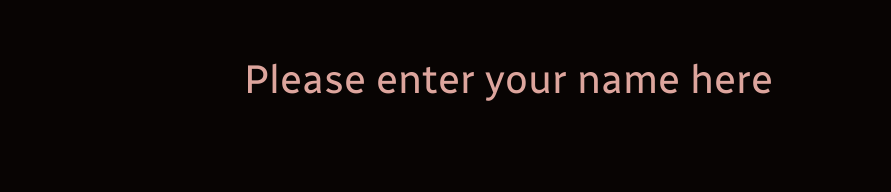Please enter your name here